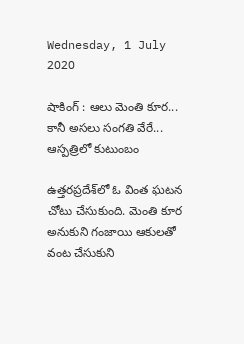Wednesday, 1 July 2020

షాకింగ్ : ఆలు మెంతి కూర... కానీ అసలు సంగతి వేరే... ఆస్పత్రిలో కుటుంబం

ఉత్తరప్రదేశ్‌లో ఓ వింత ఘటన చోటు చేసుకుంది. మెంతి కూర అనుకుని గంజాయి ఆకులతో వంట చేసుకుని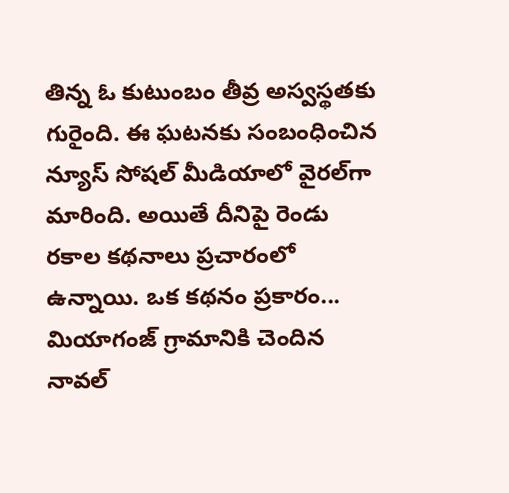తిన్న ఓ కుటుంబం తీవ్ర అస్వస్థతకు గురైంది. ఈ ఘటనకు సంబంధించిన న్యూస్ సోషల్ మీడియాలో వైరల్‌గా మారింది. అయితే దీనిపై రెండు రకాల కథనాలు ప్రచారంలో ఉన్నాయి. ఒక కథనం ప్రకారం... మియాగంజ్ గ్రామానికి చెందిన నావల్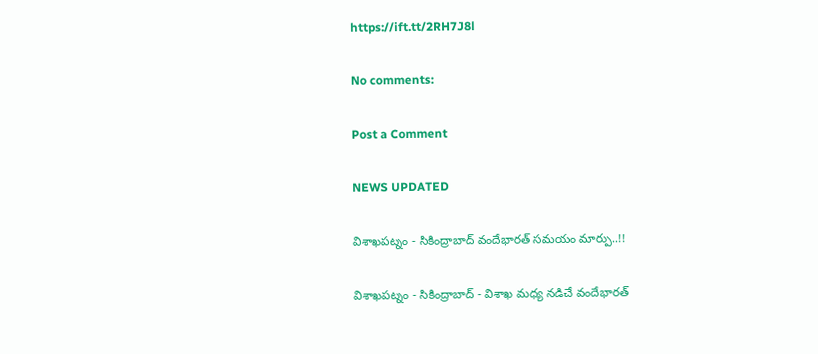https://ift.tt/2RH7J8l

No comments:

Post a Comment

NEWS UPDATED

విశాఖపట్నం - సికింద్రాబాద్ వందేభారత్ సమయం మార్పు..!!

విశాఖపట్నం - సికింద్రాబాద్ - విశాఖ మధ్య నడిచే వందేభారత్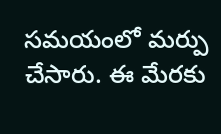సమయంలో మర్పు చేసారు. ఈ మేరకు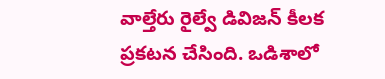వాల్తేరు రైల్వే డివిజన్ కీలక ప్రకటన చేసింది. ఒడిశాలో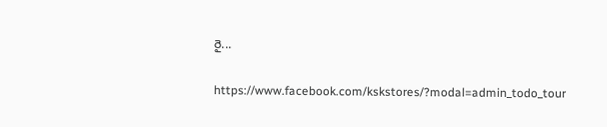రై...

https://www.facebook.com/kskstores/?modal=admin_todo_tour